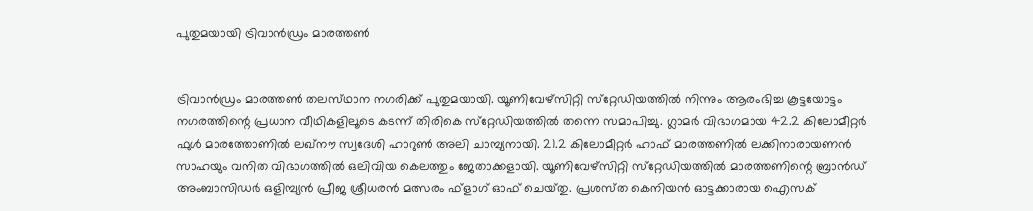പുതുമയായി ട്രിവാന്‍ഡ്രം മാരത്തണ്‍


ട്രിവാന്‍ഡ്രം മാരത്തണ്‍ തലസ്‌ഥാന നഗരിക്ക്‌ പുതുമയായി. യൂണിവേഴ്‌സിറ്റി സ്‌റ്റേഡിയത്തില്‍ നിന്നും ആരംഭിച്ച കൂട്ടയോട്ടം നഗരത്തിന്റെ പ്രധാന വീഥികളിലൂടെ കടന്ന്‌ തിരികെ സ്‌റ്റേഡിയത്തില്‍ തന്നെ സമാപിച്ചു. ഗ്ലാമര്‍ വിഭാഗമായ 42.2 കിലോമീറ്റര്‍ ഫുള്‍ മാരത്തോണില്‍ ലഖ്‌നൗ സ്വദേശി ഹാറുണ്‍ അലി ചാമ്പ്യനായി. 21.2 കിലോമീറ്റര്‍ ഹാഫ്‌ മാരത്തണില്‍ ലക്കിനാരായണന്‍ സാഹയും വനിത വിഭാഗത്തില്‍ ഒലിവിയ കെലത്തും ജേതാക്കളായി. യൂണിവേഴ്‌സിറ്റി സ്‌റ്റേഡിയത്തില്‍ മാരത്തണിന്റെ ബ്രാന്‍ഡ്‌ അംബാസിഡര്‍ ഒളിമ്പ്യന്‍ പ്രീജ ശ്രീധരന്‍ മത്സരം ഫ്‌ളാഗ്‌ ഓഫ്‌ ചെയ്‌തു. പ്രശസ്‌ത കെനിയന്‍ ഓട്ടക്കാരായ ഐസക്‌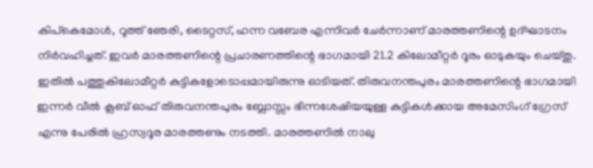കിപ്‌കെമോള്‍, റൂത്ത്‌ ഞേരി, ടൈറ്റസ്‌, ഹന്ന വബേര എന്നിവര്‍ ചേര്‍ന്നാണ്‌ മാരത്തണിന്റെ ഉദ്‌ഘാടനം നിര്‍വഹിച്ചത്‌. ഇവര്‍ മാരത്തണിന്റെ പ്രചാരണത്തിന്റെ ഭാഗമായി 21.2 കിലോമീറ്റര്‍ ദൂരം ഓടുകയും ചെയ്‌തു. ഇതില്‍ പത്തുകിലോമീറ്റര്‍ കുട്ടികളോടൊപ്പമായിരുന്നു ഓടിയത്‌. തിരുവനന്തപുരം മാരത്തണിന്റെ ഭാഗമായി ഇന്നര്‍ വീല്‍ ക്ലബ്‌ ഓഫ്‌ തിരുവനന്തപുരം ബ്ലോസ്സം ഭിന്നശേഷിയയുള്ള കുട്ടികള്‍ക്കായ അമേസിംഗ്‌ ഗ്രേസ്‌ എന്നു പേരില്‍ ഹ്രസ്വദൂര മാരത്തണും നടത്തി. മാരത്തണില്‍ നാലു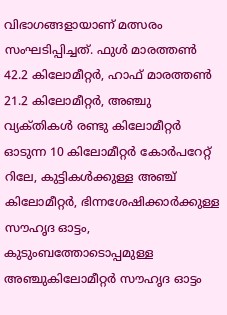വിഭാഗങ്ങളായാണ്‌ മത്സരം സംഘടിപ്പിച്ചത്‌. ഫുള്‍ മാരത്തണ്‍ 42.2 കിലോമീറ്റര്‍, ഹാഫ്‌ മാരത്തണ്‍ 21.2 കിലോമീറ്റര്‍, അഞ്ചു വ്യക്‌തികള്‍ രണ്ടു കിലോമീറ്റര്‍ ഓടുന്ന 10 കിലോമീറ്റര്‍ കോര്‍പറേറ്റ്‌ റിലേ, കുട്ടികള്‍ക്കുള്ള അഞ്ച്‌ കിലോമീറ്റര്‍, ഭിന്നശേഷിക്കാര്‍ക്കുള്ള സൗഹൃദ ഓട്ടം, കുടുംബത്തോടൊപ്പമുള്ള അഞ്ചുകിലോമീറ്റര്‍ സൗഹൃദ ഓട്ടം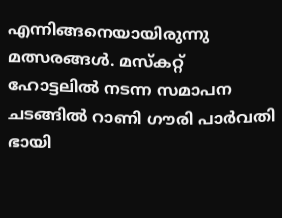എന്നിങ്ങനെയായിരുന്നു മത്സരങ്ങള്‍. മസ്‌കറ്റ്‌ ഹോട്ടലില്‍ നടന്ന സമാപന ചടങ്ങില്‍ റാണി ഗൗരി പാര്‍വതി ഭായി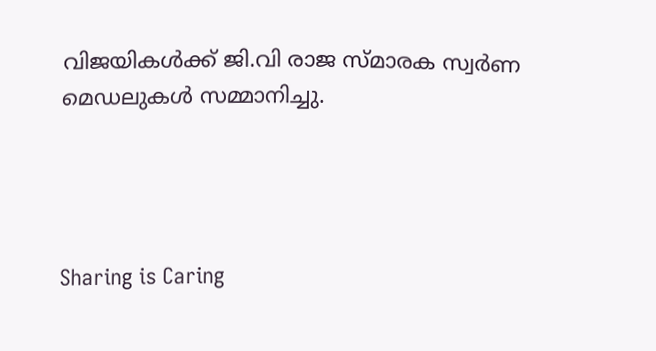വിജയികള്‍ക്ക്‌ ജി.വി രാജ സ്‌മാരക സ്വര്‍ണ മെഡലുകള്‍ സമ്മാനിച്ചു.




Sharing is Caring